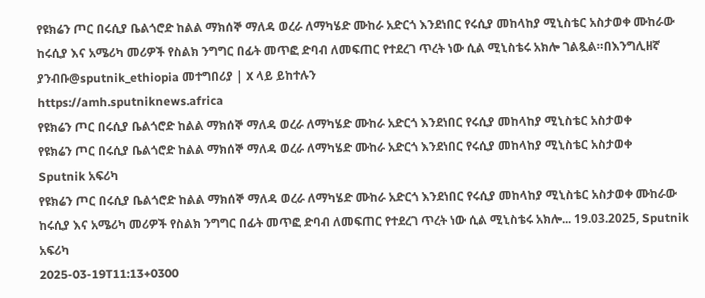የዩክሬን ጦር በሩሲያ ቤልጎሮድ ከልል ማክሰኞ ማለዳ ወረራ ለማካሄድ ሙከራ አድርጎ እንደነበር የሩሲያ መከላከያ ሚኒስቴር አስታወቀ ሙከራው ከሩሲያ እና አሜሪካ መሪዎች የስልክ ንግግር በፊት መጥፎ ድባብ ለመፍጠር የተደረገ ጥረት ነው ሲል ሚኒስቴሩ አክሎ ገልጿል።በእንግሊዘኛ ያንብቡ@sputnik_ethiopia መተግበሪያ | X ላይ ይከተሉን
https://amh.sputniknews.africa
የዩክሬን ጦር በሩሲያ ቤልጎሮድ ከልል ማክሰኞ ማለዳ ወረራ ለማካሄድ ሙከራ አድርጎ እንደነበር የሩሲያ መከላከያ ሚኒስቴር አስታወቀ
የዩክሬን ጦር በሩሲያ ቤልጎሮድ ከልል ማክሰኞ ማለዳ ወረራ ለማካሄድ ሙከራ አድርጎ እንደነበር የሩሲያ መከላከያ ሚኒስቴር አስታወቀ
Sputnik አፍሪካ
የዩክሬን ጦር በሩሲያ ቤልጎሮድ ከልል ማክሰኞ ማለዳ ወረራ ለማካሄድ ሙከራ አድርጎ እንደነበር የሩሲያ መከላከያ ሚኒስቴር አስታወቀ ሙከራው ከሩሲያ እና አሜሪካ መሪዎች የስልክ ንግግር በፊት መጥፎ ድባብ ለመፍጠር የተደረገ ጥረት ነው ሲል ሚኒስቴሩ አክሎ... 19.03.2025, Sputnik አፍሪካ
2025-03-19T11:13+0300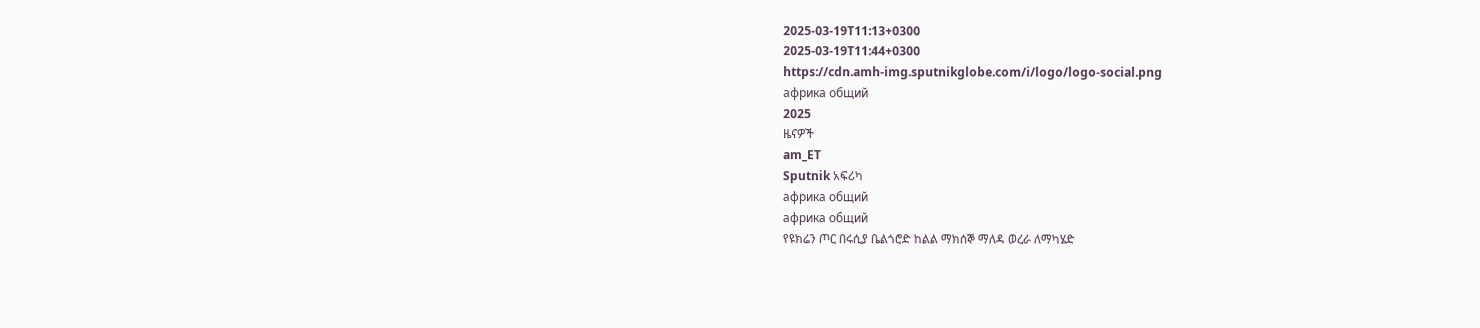2025-03-19T11:13+0300
2025-03-19T11:44+0300
https://cdn.amh-img.sputnikglobe.com/i/logo/logo-social.png
африка общий
2025
ዜናዎች
am_ET
Sputnik አፍሪካ
африка общий
африка общий
የዩክሬን ጦር በሩሲያ ቤልጎሮድ ከልል ማክሰኞ ማለዳ ወረራ ለማካሄድ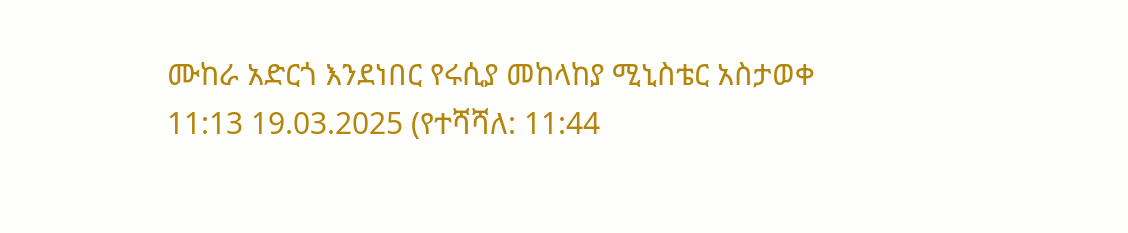ሙከራ አድርጎ እንደነበር የሩሲያ መከላከያ ሚኒስቴር አስታወቀ
11:13 19.03.2025 (የተሻሻለ: 11:44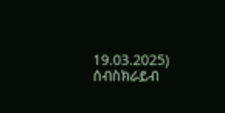19.03.2025)
ሰብስክራይብ